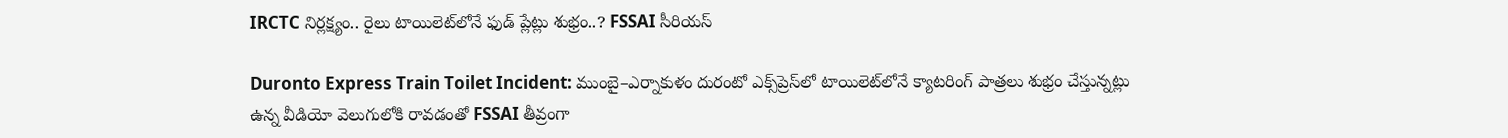IRCTC నిర్లక్ష్యం.. రైలు టాయిలెట్‌లోనే ఫుడ్ ప్లేట్లు శుభ్రం..? FSSAI సీరియస్

Duronto Express Train Toilet Incident: ముంబై–ఎర్నాకుళం దురంటో ఎక్స్‌ప్రెస్‌లో టాయిలెట్‌లోనే క్యాటరింగ్ పాత్రలు శుభ్రం చేస్తున్నట్లు ఉన్న వీడియో వెలుగులోకి రావడంతో FSSAI తీవ్రంగా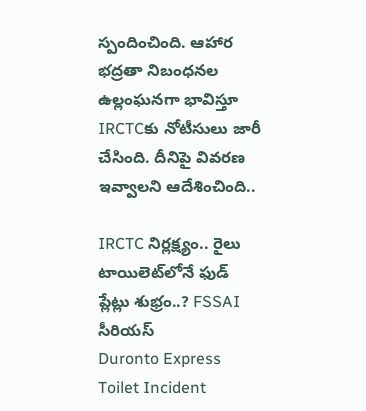స్పందించింది. ఆహార భద్రతా నిబంధనల ఉల్లంఘనగా భావిస్తూ IRCTCకు నోటీసులు జారీ చేసింది. దీనిపై వివరణ ఇవ్వాలని ఆదేశించింది..

IRCTC నిర్లక్ష్యం.. రైలు టాయిలెట్‌లోనే ఫుడ్ ప్లేట్లు శుభ్రం..? FSSAI సీరియస్
Duronto Express Toilet Incident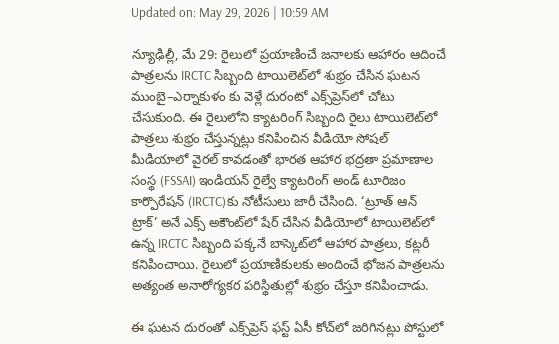Updated on: May 29, 2026 | 10:59 AM

న్యూఢిల్లీ, మే 29: రైలులో ప్రయాణించే జనాలకు ఆహారం ఆదించే పాత్రలను IRCTC సిబ్బంది టాయిలెట్‌లో శుభ్రం చేసిన ఘటన ముంబై–ఎర్నాకుళం కు వెళ్లే దురంటో ఎక్స్‌ప్రెస్‌లో చోటు చేసుకుంది. ఈ రైలులోని క్యాటరింగ్ సిబ్బంది రైలు టాయిలెట్‌లో పాత్రలు శుభ్రం చేస్తున్నట్లు కనిపించిన వీడియో సోషల్ మీడియాలో వైరల్ కావడంతో భారత ఆహార భద్రతా ప్రమాణాల సంస్థ (FSSAI) ఇండియన్ రైల్వే క్యాటరింగ్ అండ్ టూరిజం కార్పొరేషన్ (IRCTC)కు నోటీసులు జారీ చేసింది. ‘ట్రూత్ ఆన్ ట్రాక్’ అనే ఎక్స్‌ అకౌంట్‌లో షేర్ చేసిన వీడియోలో టాయిలెట్‌లో ఉన్న IRCTC సిబ్బంది పక్కనే బాస్కెట్‌లో ఆహార పాత్రలు, కట్లరీ కనిపించాయి. రైలులో ప్రయాణికులకు అందించే భోజన పాత్రలను అత్యంత అనారోగ్యకర పరిస్థితుల్లో శుభ్రం చేస్తూ కనిపించాడు.

ఈ ఘటన దురంతో ఎక్స్‌ప్రెస్ ఫస్ట్ ఏసీ కోచ్‌లో జరిగినట్లు పోస్టులో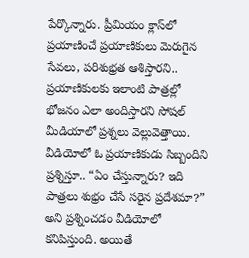పేర్కొన్నారు. ప్రీమియం క్లాస్‌లో ప్రయాణించే ప్రయాణికులు మెరుగైన సేవలు, పరిశుభ్రత ఆశిస్తారని.. ప్రయాణికులకు ఇలాంటి పాత్రల్లో భోజనం ఎలా అందిస్తారని సోషల్ మీడియాలో ప్రశ్నలు వెల్లువెత్తాయి. వీడియోలో ఓ ప్రయాణికుడు సిబ్బందిని ప్రశ్నిస్తూ.. “ఏం చేస్తున్నారు? ఇది పాత్రలు శుభ్రం చేసే సరైన ప్రదేశమా?” అని ప్రశ్నించడం వీడియోలో కనిపిస్తుంది. అయితే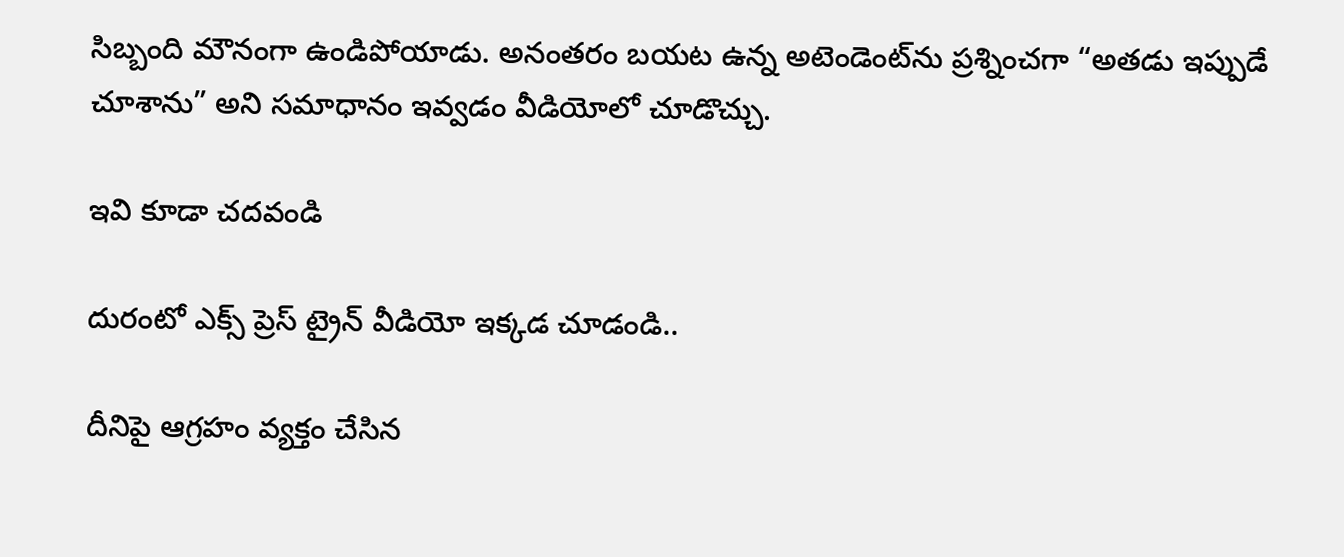సిబ్బంది మౌనంగా ఉండిపోయాడు. అనంతరం బయట ఉన్న అటెండెంట్‌ను ప్రశ్నించగా “అతడు ఇప్పుడే చూశాను” అని సమాధానం ఇవ్వడం వీడియోలో చూడొచ్చు.

ఇవి కూడా చదవండి

దురంటో ఎక్స్ ప్రెస్ ట్రైన్ వీడియో ఇక్కడ చూడండి..

దీనిపై ఆగ్రహం వ్యక్తం చేసిన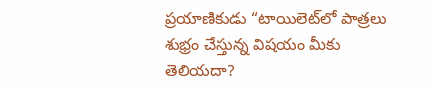ప్రయాణికుడు “టాయిలెట్‌లో పాత్రలు శుభ్రం చేస్తున్న విషయం మీకు తెలియదా?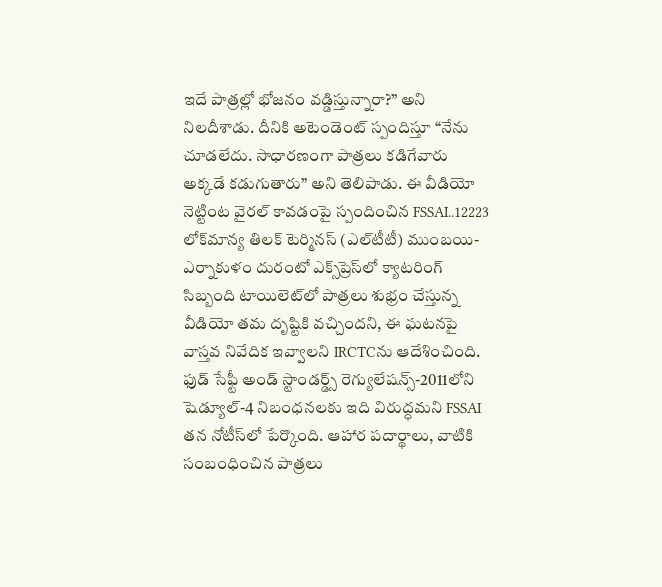ఇదే పాత్రల్లో భోజనం వడ్డిస్తున్నారా?” అని నిలదీశాడు. దీనికి అటెండెంట్ స్పందిస్తూ “నేను చూడలేదు. సాధారణంగా పాత్రలు కడిగేవారు అక్కడే కడుగుతారు” అని తెలిపాడు. ఈ వీడియో నెట్టింట వైరల్ కావడంపై స్పందించిన FSSAI..12223 లోక్‌మాన్య తిలక్‌ టెర్మినస్‌ (ఎల్‌టీటీ) ముంబయి- ఎర్నాకుళం దురంటో ఎక్స్‌ప్రెస్‌లో క్యాటరింగ్‌ సిబ్బంది టాయిలెట్‌లో పాత్రలు శుభ్రం చేస్తున్న వీడియో తమ దృష్టికి వచ్చిందని, ఈ ఘటనపై వాస్తవ నివేదిక ఇవ్వాలని IRCTCను ఆదేశించింది. ఫుడ్ సేఫ్టీ అండ్ స్టాండర్డ్స్ రెగ్యులేషన్స్-2011లోని షెడ్యూల్-4 నిబంధనలకు ఇది విరుద్ధమని FSSAI తన నోటీస్‌లో పేర్కొంది. ఆహార పదార్థాలు, వాటికి సంబంధించిన పాత్రలు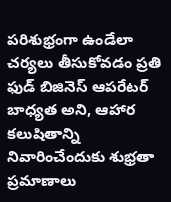పరిశుభ్రంగా ఉండేలా చర్యలు తీసుకోవడం ప్రతి ఫుడ్ బిజినెస్ ఆపరేటర్ బాధ్యత అని, ఆహార కలుషితాన్ని నివారించేందుకు శుభ్రతా ప్రమాణాలు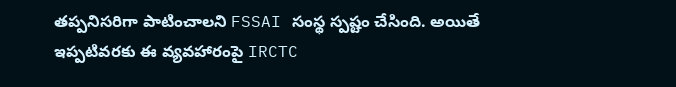తప్పనిసరిగా పాటించాలని FSSAI సంస్థ స్పష్టం చేసింది. అయితే ఇప్పటివరకు ఈ వ్యవహారంపై IRCTC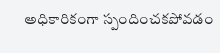అధికారికంగా స్పందించకపోవడం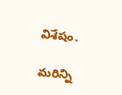విశేషం.

మరిన్ని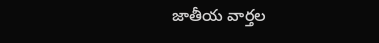జాతీయ వార్తల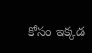కోసం ఇక్కడ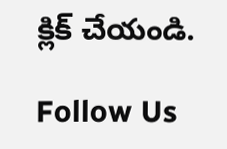క్లిక్ చేయండి.

Follow Us